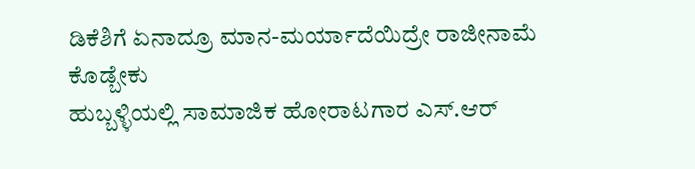ಡಿಕೆಶಿಗೆ ಏನಾದ್ರೂ ಮಾನ-ಮರ್ಯಾದೆಯಿದ್ರೇ ರಾಜೀನಾಮೆ ಕೊಡ್ಬೇಕು
ಹುಬ್ಬಳ್ಳಿಯಲ್ಲಿ ಸಾಮಾಜಿಕ ಹೋರಾಟಗಾರ ಎಸ್.ಆರ್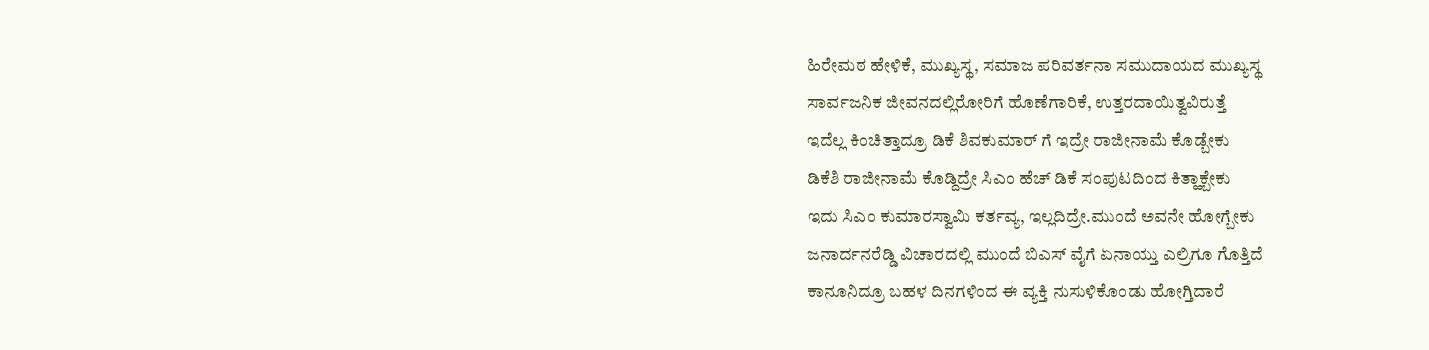ಹಿರೇಮಠ ಹೇಳಿಕೆ, ಮುಖ್ಯಸ್ಥ, ಸಮಾಜ ಪರಿವರ್ತನಾ ಸಮುದಾಯದ ಮುಖ್ಯಸ್ಥ
ಸಾರ್ವಜನಿಕ ಜೀವನದಲ್ಲಿರೋರಿಗೆ ಹೊಣೆಗಾರಿಕೆ, ಉತ್ತರದಾಯಿತ್ವವಿರುತ್ತೆ
ಇದೆಲ್ಲ ಕಿಂಚಿತ್ತಾದ್ರೂ ಡಿಕೆ ಶಿವಕುಮಾರ್ ಗೆ ಇದ್ರೇ ರಾಜೀನಾಮೆ ಕೊಡ್ಬೇಕು
ಡಿಕೆಶಿ ರಾಜೀನಾಮೆ ಕೊಡ್ದಿದ್ರೇ ಸಿಎಂ ಹೆಚ್ ಡಿಕೆ ಸಂಪುಟದಿಂದ ಕಿತ್ಹಾಕ್ಬೇಕು
ಇದು ಸಿಎಂ ಕುಮಾರಸ್ವಾಮಿ ಕರ್ತವ್ಯ, ಇಲ್ಲದಿದ್ರೇ.ಮುಂದೆ ಅವನೇ ಹೋಗ್ಬೇಕು
ಜನಾರ್ದನರೆಡ್ಡಿ ವಿಚಾರದಲ್ಲಿ ಮುಂದೆ ಬಿಎಸ್ ವೈಗೆ ಏನಾಯ್ತು ಎಲ್ರಿಗೂ ಗೊತ್ತಿದೆ
ಕಾನೂನಿದ್ರೂ ಬಹಳ ದಿನಗಳಿಂದ ಈ ವ್ಯಕ್ತಿ ನುಸುಳಿಕೊಂಡು ಹೋಗ್ತಿದಾರೆ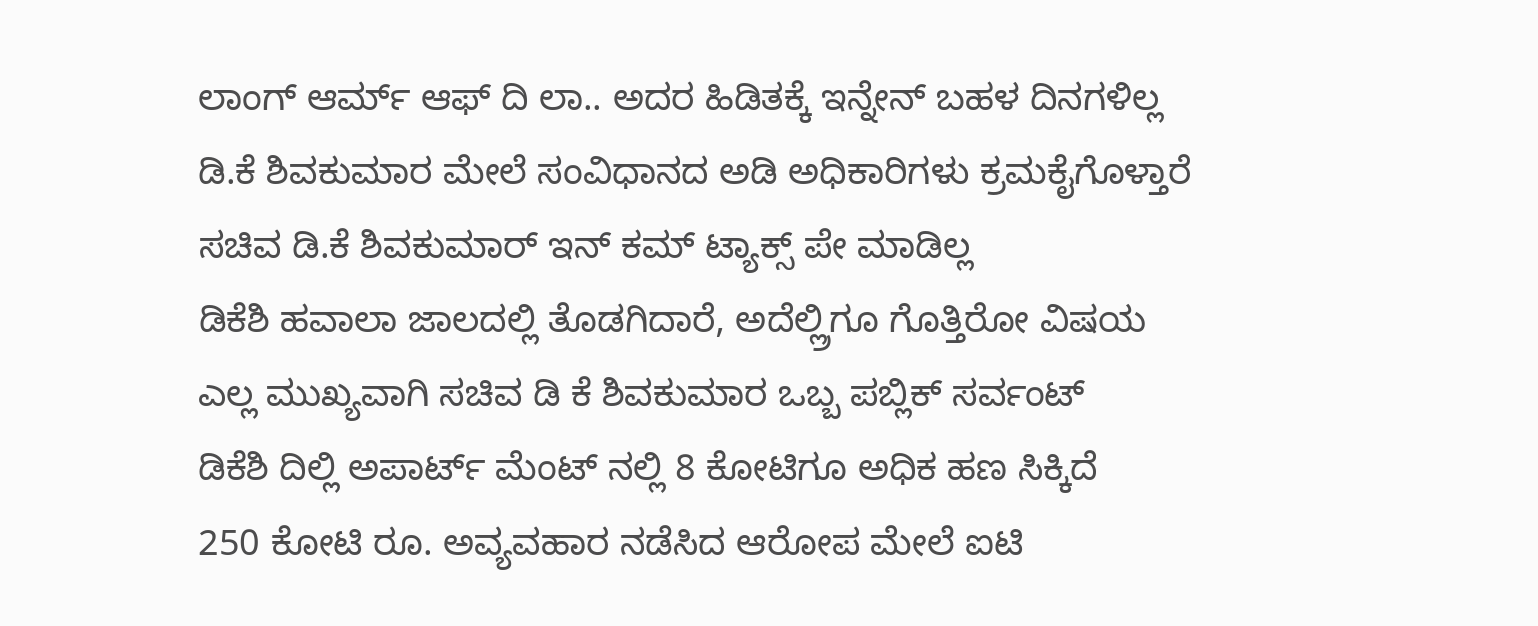ಲಾಂಗ್ ಆರ್ಮ್ ಆಫ್ ದಿ ಲಾ.. ಅದರ ಹಿಡಿತಕ್ಕೆ ಇನ್ನೇನ್ ಬಹಳ ದಿನಗಳಿಲ್ಲ
ಡಿ.ಕೆ ಶಿವಕುಮಾರ ಮೇಲೆ ಸಂವಿಧಾನದ ಅಡಿ ಅಧಿಕಾರಿಗಳು ಕ್ರಮಕೈಗೊಳ್ತಾರೆ
ಸಚಿವ ಡಿ.ಕೆ ಶಿವಕುಮಾರ್ ಇನ್ ಕಮ್ ಟ್ಯಾಕ್ಸ್ ಪೇ ಮಾಡಿಲ್ಲ
ಡಿಕೆಶಿ ಹವಾಲಾ ಜಾಲದಲ್ಲಿ ತೊಡಗಿದಾರೆ, ಅದೆಲ್ಲ್ರಿಗೂ ಗೊತ್ತಿರೋ ವಿಷಯ
ಎಲ್ಲ ಮುಖ್ಯವಾಗಿ ಸಚಿವ ಡಿ ಕೆ ಶಿವಕುಮಾರ ಒಬ್ಬ ಪಬ್ಲಿಕ್ ಸರ್ವಂಟ್
ಡಿಕೆಶಿ ದಿಲ್ಲಿ ಅಪಾರ್ಟ್ ಮೆಂಟ್ ನಲ್ಲಿ 8 ಕೋಟಿಗೂ ಅಧಿಕ ಹಣ ಸಿಕ್ಕಿದೆ
250 ಕೋಟಿ ರೂ. ಅವ್ಯವಹಾರ ನಡೆಸಿದ ಆರೋಪ ಮೇಲೆ ಐಟಿ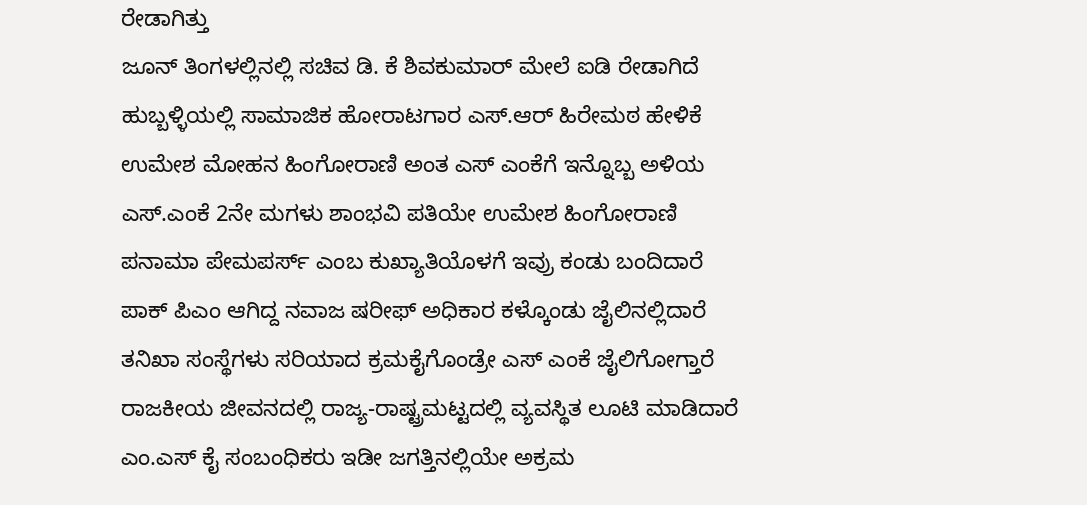ರೇಡಾಗಿತ್ತು
ಜೂನ್ ತಿಂಗಳಲ್ಲಿನಲ್ಲಿ ಸಚಿವ ಡಿ. ಕೆ ಶಿವಕುಮಾರ್ ಮೇಲೆ ಐಡಿ ರೇಡಾಗಿದೆ
ಹುಬ್ಬಳ್ಳಿಯಲ್ಲಿ ಸಾಮಾಜಿಕ ಹೋರಾಟಗಾರ ಎಸ್.ಆರ್ ಹಿರೇಮಠ ಹೇಳಿಕೆ
ಉಮೇಶ ಮೋಹನ ಹಿಂಗೋರಾಣಿ ಅಂತ ಎಸ್ ಎಂಕೆಗೆ ಇನ್ನೊಬ್ಬ ಅಳಿಯ
ಎಸ್.ಎಂಕೆ 2ನೇ ಮಗಳು ಶಾಂಭವಿ ಪತಿಯೇ ಉಮೇಶ ಹಿಂಗೋರಾಣಿ
ಪನಾಮಾ ಪೇಮಪರ್ಸ್ ಎಂಬ ಕುಖ್ಯಾತಿಯೊಳಗೆ ಇವ್ರು ಕಂಡು ಬಂದಿದಾರೆ
ಪಾಕ್ ಪಿಎಂ ಆಗಿದ್ದ ನವಾಜ ಷರೀಫ್ ಅಧಿಕಾರ ಕಳ್ಕೊಂಡು ಜೈಲಿನಲ್ಲಿದಾರೆ
ತನಿಖಾ ಸಂಸ್ಥೆಗಳು ಸರಿಯಾದ ಕ್ರಮಕೈಗೊಂಡ್ರೇ ಎಸ್ ಎಂಕೆ ಜೈಲಿಗೋಗ್ತಾರೆ
ರಾಜಕೀಯ ಜೀವನದಲ್ಲಿ ರಾಜ್ಯ-ರಾಷ್ಟ್ರಮಟ್ಟದಲ್ಲಿ ವ್ಯವಸ್ಥಿತ ಲೂಟಿ ಮಾಡಿದಾರೆ
ಎಂ.ಎಸ್ ಕೈ ಸಂಬಂಧಿಕರು ಇಡೀ ಜಗತ್ತಿನಲ್ಲಿಯೇ ಅಕ್ರಮ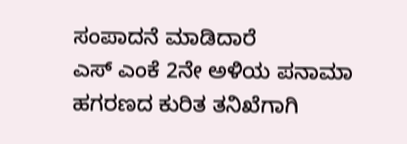ಸಂಪಾದನೆ ಮಾಡಿದಾರೆ
ಎಸ್ ಎಂಕೆ 2ನೇ ಅಳಿಯ ಪನಾಮಾ ಹಗರಣದ ಕುರಿತ ತನಿಖೆಗಾಗಿ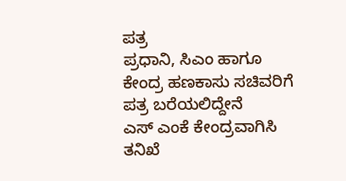ಪತ್ರ
ಪ್ರಧಾನಿ, ಸಿಎಂ ಹಾಗೂ ಕೇಂದ್ರ ಹಣಕಾಸು ಸಚಿವರಿಗೆ ಪತ್ರ ಬರೆಯಲಿದ್ದೇನೆ
ಎಸ್ ಎಂಕೆ ಕೇಂದ್ರವಾಗಿಸಿ ತನಿಖೆ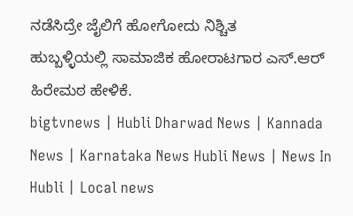ನಡೆಸಿದ್ರೇ ಜೈಲಿಗೆ ಹೋಗೋದು ನಿಶ್ಚಿತ
ಹುಬ್ಬಳ್ಳಿಯಲ್ಲಿ ಸಾಮಾಜಿಕ ಹೋರಾಟಗಾರ ಎಸ್.ಆರ್ ಹಿರೇಮಠ ಹೇಳಿಕೆ.
bigtvnews | Hubli Dharwad News | Kannada News | Karnataka News Hubli News | News In Hubli | Local news